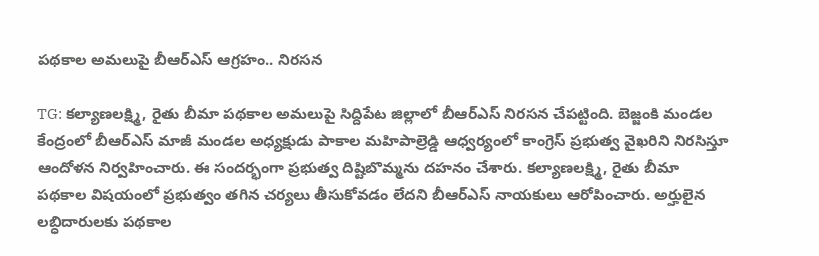పథకాల అమలుపై బీఆర్ఎస్ ఆగ్రహం.. నిరసన

TG: కల్యాణలక్ష్మి, రైతు బీమా పథకాల అమలుపై సిద్దిపేట జిల్లాలో బీఆర్ఎస్ నిరసన చేపట్టింది. బెజ్జంకి మండల కేంద్రంలో బీఆర్ఎస్ మాజీ మండల అధ్యక్షుడు పాకాల మహిపాల్రెడ్డి ఆధ్వర్యంలో కాంగ్రెస్ ప్రభుత్వ వైఖరిని నిరసిస్తూ ఆందోళన నిర్వహించారు. ఈ సందర్భంగా ప్రభుత్వ దిష్టిబొమ్మను దహనం చేశారు. కల్యాణలక్ష్మి, రైతు బీమా పథకాల విషయంలో ప్రభుత్వం తగిన చర్యలు తీసుకోవడం లేదని బీఆర్ఎస్ నాయకులు ఆరోపించారు. అర్హులైన లబ్ధిదారులకు పథకాల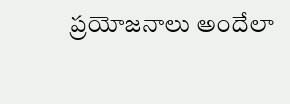ప్రయోజనాలు అందేలా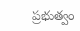ప్రభుత్వం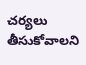చర్యలు తీసుకోవాలని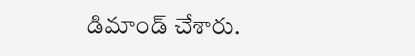డిమాండ్ చేశారు.